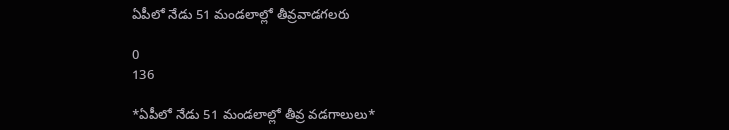ఏపీలో నేడు 51 మండలాల్లో తీవ్రవాడగలరు

0
136

*ఏపీలో నేడు 51 మండలాల్లో తీవ్ర వడగాలులు*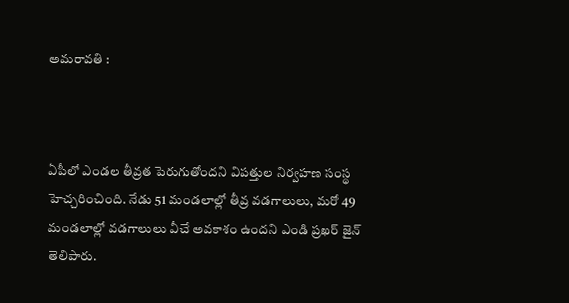అమరావతి :



ఏపీలో ఎండల తీవ్రత పెరుగుతోందని విపత్తుల నిర్వహణ సంస్థ హెచ్చరించింది. నేడు 51 మండలాల్లో తీవ్ర వడగాలులు, మరో 49 మండలాల్లో వడగాలులు వీచే అవకాశం ఉందని ఎండి ప్రఖర్ జైన్ తెలిపారు.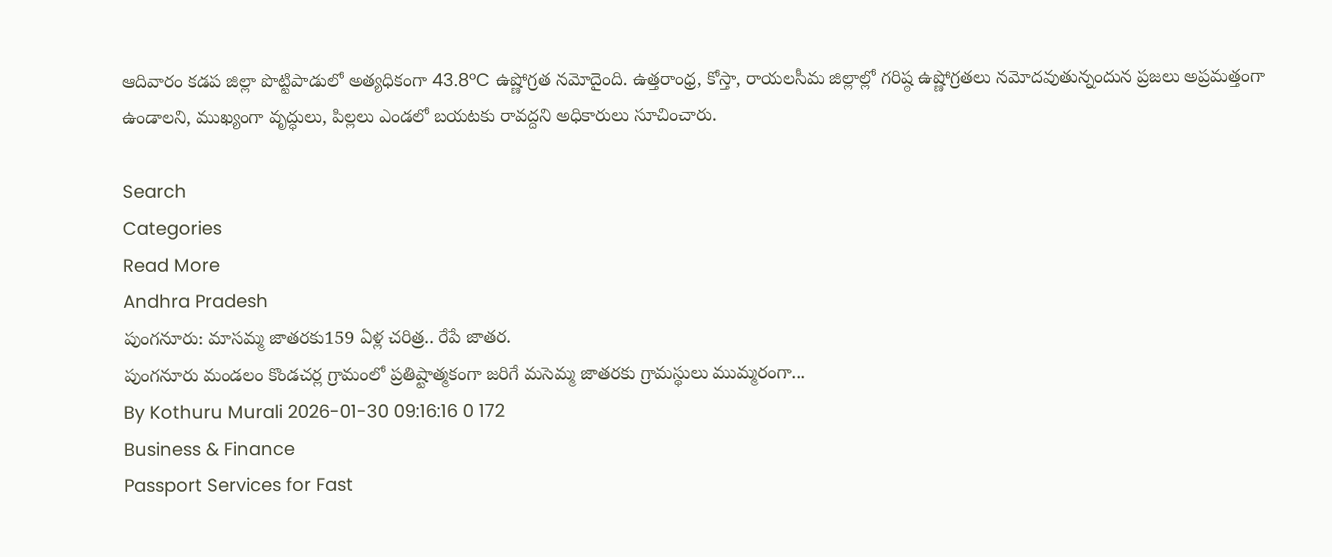ఆదివారం కడప జిల్లా పొట్టిపాడులో అత్యధికంగా 43.8°C ఉష్ణోగ్రత నమోదైంది. ఉత్తరాంధ్ర, కోస్తా, రాయలసీమ జిల్లాల్లో గరిష్ఠ ఉష్ణోగ్రతలు నమోదవుతున్నందున ప్రజలు అప్రమత్తంగా ఉండాలని, ముఖ్యంగా వృద్ధులు, పిల్లలు ఎండలో బయటకు రావద్దని అధికారులు సూచించారు.

Search
Categories
Read More
Andhra Pradesh
పుంగనూరు: మాసమ్మ జాతరకు159 ఏళ్ల చరిత్ర.. రేపే జాతర.
పుంగనూరు మండలం కొండచర్ల గ్రామంలో ప్రతిష్టాత్మకంగా జరిగే మసెమ్మ జాతరకు గ్రామస్థులు ముమ్మరంగా...
By Kothuru Murali 2026-01-30 09:16:16 0 172
Business & Finance
Passport Services for Fast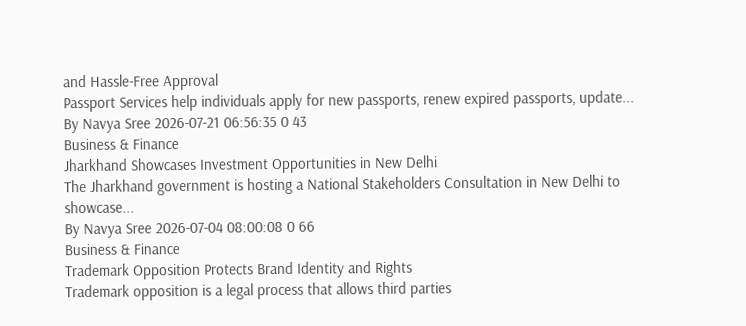and Hassle-Free Approval
Passport Services help individuals apply for new passports, renew expired passports, update...
By Navya Sree 2026-07-21 06:56:35 0 43
Business & Finance
Jharkhand Showcases Investment Opportunities in New Delhi
The Jharkhand government is hosting a National Stakeholders Consultation in New Delhi to showcase...
By Navya Sree 2026-07-04 08:00:08 0 66
Business & Finance
Trademark Opposition Protects Brand Identity and Rights
Trademark opposition is a legal process that allows third parties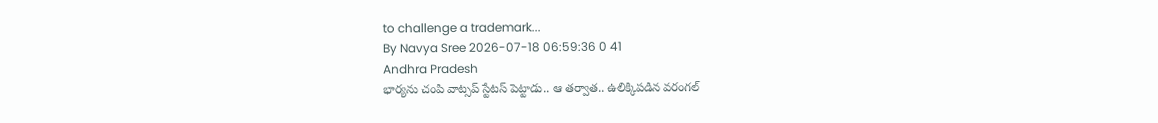to challenge a trademark...
By Navya Sree 2026-07-18 06:59:36 0 41
Andhra Pradesh
భార్యను చంపి వాట్సప్ స్టేటస్ పెట్టాడు.. ఆ తర్వాత.. ఉలిక్కిపడిన వరంగల్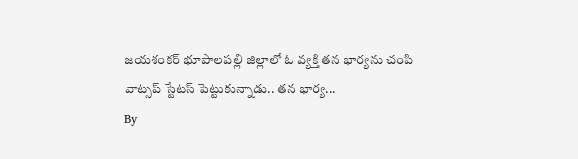జయశంకర్ భూపాలపల్లి జిల్లాలో ఓ వ్యక్తి తన భార్యను చంపి వాట్సప్ స్టేటస్ పెట్టుకున్నాడు.. తన భార్య...
By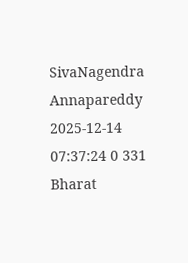SivaNagendra Annapareddy 2025-12-14 07:37:24 0 331
Bharat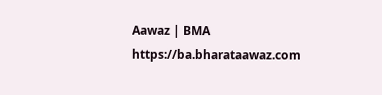Aawaz | BMA https://ba.bharataawaz.com